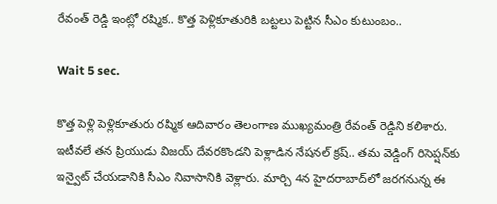రేవంత్‌ రెడ్డి ఇంట్లో రష్మిక.. కొత్త పెళ్లికూతురికి బట్టలు పెట్టిన సీఎం కుటుంబం..

Wait 5 sec.

కొత్త పెళ్లి పెళ్లికూతురు రష్మిక ఆదివారం తెలంగాణ ముఖ్యమంత్రి రేవంత్‌ రెడ్డిని కలిశారు. ఇటీవలే తన ప్రియుడు విజయ్ దేవరకొండని పెళ్లాడిన నేషనల్ క్రష్.. తమ వెడ్డింగ్ రిసెప్షన్‌కు ఇన్వైట్ చేయడానికి సీఎం నివాసానికి వెళ్లారు. మార్చి 4న హైదరాబాద్‌లో జరగనున్న ఈ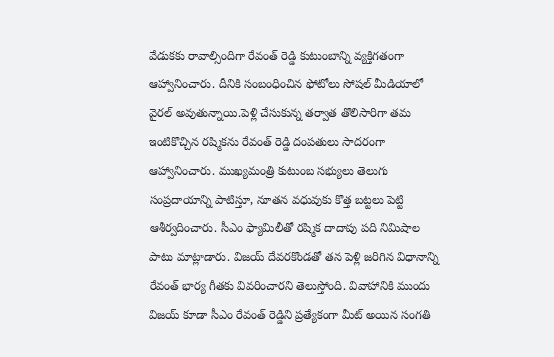వేడుకకు రావాల్సిందిగా రేవంత్ రెడ్డి కుటుంబాన్ని వ్యక్తిగతంగా ఆహ్వానించారు. దీనికి సంబంధించిన ఫోటోలు సోషల్ మీడియాలో వైరల్ అవుతున్నాయి.పెళ్లి చేసుకున్న తర్వాత తొలిసారిగా తమ ఇంటికొచ్చిన రష్మికను రేవంత్ రెడ్డి దంపతులు సాదరంగా ఆహ్వానించారు. ముఖ్యమంత్రి కుటుంబ సభ్యులు తెలుగు సంప్రదాయాన్ని పాటిస్తూ, నూతన వధువుకు కొత్త బట్టలు పెట్టి ఆశీర్వదించారు. సీఎం ఫ్యామిలీతో రష్మిక దాదాపు పది నిమిషాల పాటు మాట్లాడారు. విజయ్ దేవరకొండతో తన పెళ్లి జరిగిన విధానాన్ని రేవంత్ భార్య గీతకు వివరించారని తెలుస్తోంది. వివాహానికి ముందు విజయ్ కూడా సీఎం రేవంత్ రెడ్డిని ప్రత్యేకంగా మీట్ అయిన సంగతి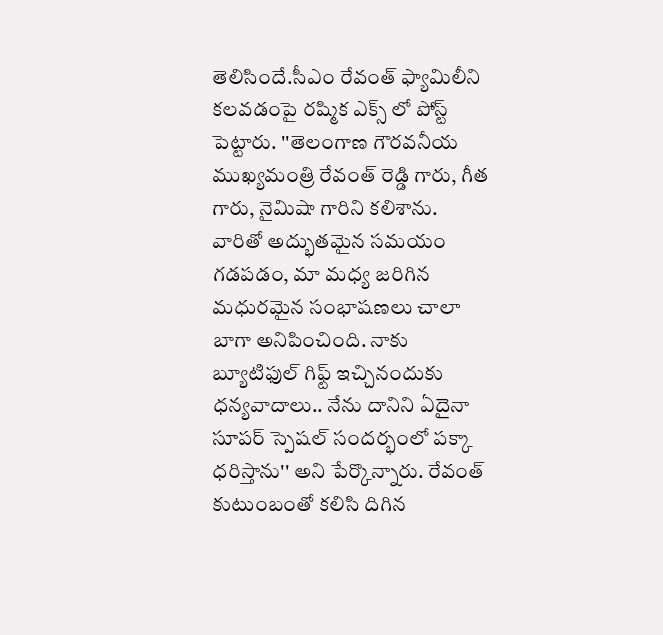తెలిసిందే.సీఎం రేవంత్‌ ఫ్యామిలీని కలవడంపై రష్మిక ఎక్స్ లో పోస్ట్ పెట్టారు. ''తెలంగాణ గౌరవనీయ ముఖ్యమంత్రి రేవంత్ రెడ్డి గారు, గీత గారు, నైమిషా గారిని కలిశాను. వారితో అద్భుతమైన సమయం గడపడం, మా మధ్య జరిగిన మధురమైన సంభాషణలు చాలా బాగా అనిపించింది. నాకు బ్యూటిఫుల్ గిఫ్ట్ ఇచ్చినందుకు ధన్యవాదాలు.. నేను దానిని ఏదైనా సూపర్ స్పెషల్ సందర్భంలో పక్కా ధరిస్తాను'' అని పేర్కొన్నారు. రేవంత్ కుటుంబంతో కలిసి దిగిన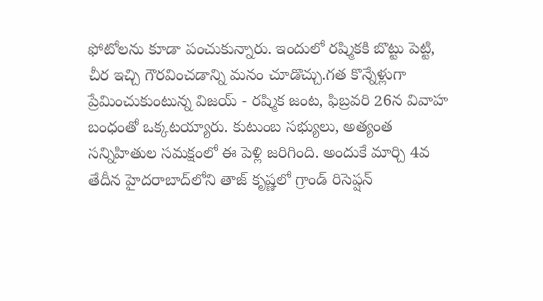ఫోటోలను కూడా పంచుకున్నారు. ఇందులో రష్మికకి బొట్టు పెట్టి, చీర ఇచ్చి గౌరవించడాన్ని మనం చూడొచ్చు.గత కొన్నేళ్లుగా ప్రేమించుకుంటున్న విజయ్ - రష్మిక జంట, ఫిబ్రవరి 26న వివాహ బంధంతో ఒక్కటయ్యారు. కుటుంబ సభ్యులు, అత్యంత సన్నిహితుల సమక్షంలో ఈ పెళ్లి జరిగింది. అందుకే మార్చి 4వ తేదీన హైదరాబాద్‌లోని తాజ్ కృష్ణలో గ్రాండ్ రిసెప్షన్‌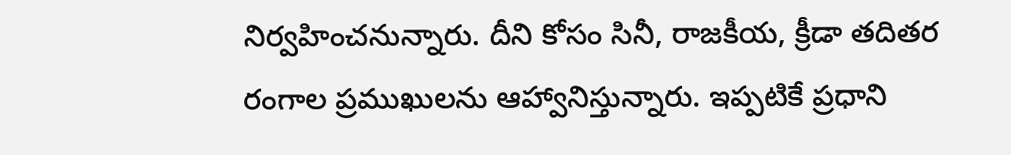నిర్వహించనున్నారు. దీని కోసం సినీ, రాజకీయ, క్రీడా తదితర రంగాల ప్రముఖులను ఆహ్వానిస్తున్నారు. ఇప్పటికే ప్రధాని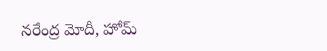నరేంద్ర మోదీ, హోమ్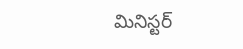మినిస్టర్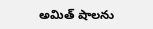అమిత్ షాలను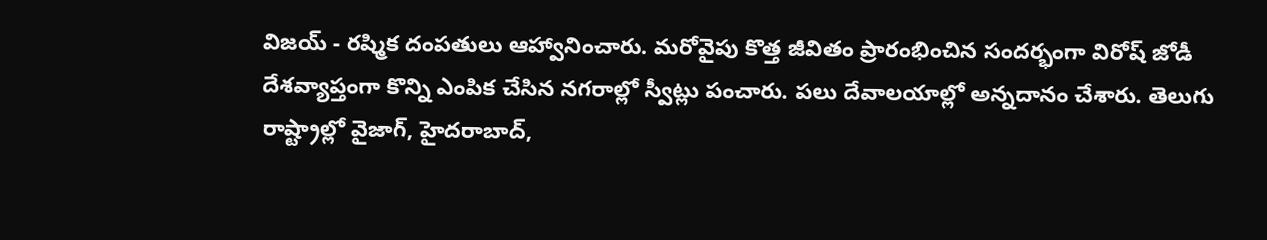విజయ్ - రష్మిక దంపతులు ఆహ్వానించారు. మరోవైపు కొత్త జీవితం ప్రారంభించిన సందర్భంగా విరోష్ జోడీ దేశవ్యాప్తంగా కొన్ని ఎంపిక చేసిన నగరాల్లో స్వీట్లు పంచారు. పలు దేవాలయాల్లో అన్నదానం చేశారు. తెలుగు రాష్ట్రాల్లో వైజాగ్, హైదరాబాద్,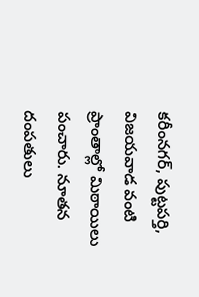కరీంనగర్, పుట్టపర్తి, విజయవాడ వంటి ప్రాంతాల్లో మిఠాయిలు పంచారు. నూతన దంపతులు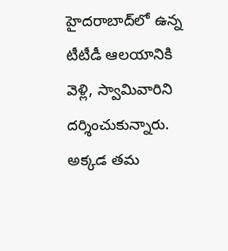హైదరాబాద్‌లో ఉన్న టీటీడీ ఆలయానికి వెళ్లి, స్వామివారిని దర్శించుకున్నారు. అక్కడ తమ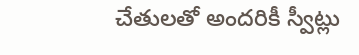చేతులతో అందరికీ స్వీట్లు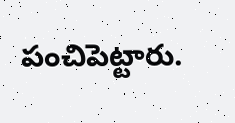పంచిపెట్టారు.